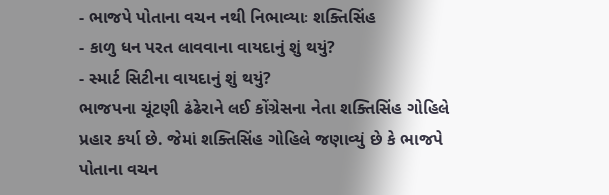- ભાજપે પોતાના વચન નથી નિભાવ્યાઃ શક્તિસિંહ
- કાળુ ધન પરત લાવવાના વાયદાનું શું થયું?
- સ્માર્ટ સિટીના વાયદાનું શું થયું?
ભાજપના ચૂંટણી ઢંઢેરાને લઈ કોંગ્રેસના નેતા શક્તિસિંહ ગોહિલે પ્રહાર કર્યા છે. જેમાં શક્તિસિંહ ગોહિલે જણાવ્યું છે કે ભાજપે પોતાના વચન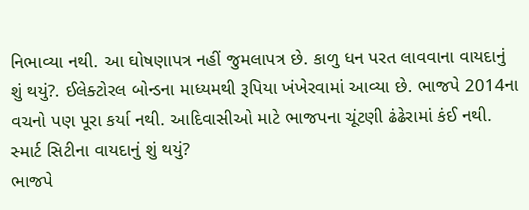નિભાવ્યા નથી. આ ઘોષણાપત્ર નહીં જુમલાપત્ર છે. કાળુ ધન પરત લાવવાના વાયદાનું શું થયું?. ઈલેક્ટોરલ બોન્ડના માધ્યમથી રૂપિયા ખંખેરવામાં આવ્યા છે. ભાજપે 2014ના વચનો પણ પૂરા કર્યા નથી. આદિવાસીઓ માટે ભાજપના ચૂંટણી ઢંઢેરામાં કંઈ નથી. સ્માર્ટ સિટીના વાયદાનું શું થયું?
ભાજપે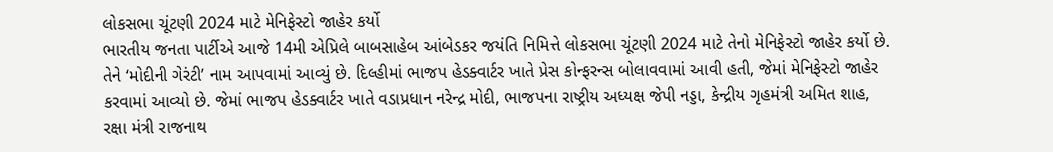લોકસભા ચૂંટણી 2024 માટે મેનિફેસ્ટો જાહેર કર્યો
ભારતીય જનતા પાર્ટીએ આજે 14મી એપ્રિલે બાબસાહેબ આંબેડકર જયંતિ નિમિત્તે લોકસભા ચૂંટણી 2024 માટે તેનો મેનિફેસ્ટો જાહેર કર્યો છે. તેને ‘મોદીની ગેરંટી’ નામ આપવામાં આવ્યું છે. દિલ્હીમાં ભાજપ હેડક્વાર્ટર ખાતે પ્રેસ કોન્ફરન્સ બોલાવવામાં આવી હતી, જેમાં મેનિફેસ્ટો જાહેર કરવામાં આવ્યો છે. જેમાં ભાજપ હેડક્વાર્ટર ખાતે વડાપ્રધાન નરેન્દ્ર મોદી, ભાજપના રાષ્ટ્રીય અધ્યક્ષ જેપી નડ્ડા, કેન્દ્રીય ગૃહમંત્રી અમિત શાહ, રક્ષા મંત્રી રાજનાથ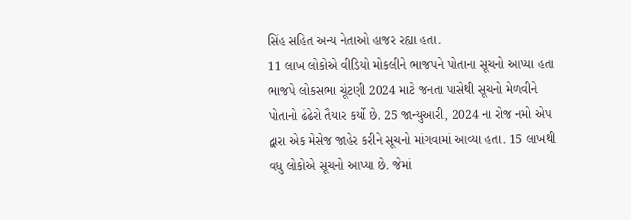સિંહ સહિત અન્ય નેતાઓ હાજર રહ્યા હતા.
11 લાખ લોકોએ વીડિયો મોકલીને ભાજપને પોતાના સૂચનો આપ્યા હતા
ભાજપે લોકસભા ચૂંટણી 2024 માટે જનતા પાસેથી સૂચનો મેળવીને પોતાનો ઢંઢેરો તૈયાર કર્યો છે. 25 જાન્યુઆરી, 2024 ના રોજ નમો એપ દ્વારા એક મેસેજ જાહેર કરીને સૂચનો માંગવામાં આવ્યા હતા. 15 લાખથી વધુ લોકોએ સૂચનો આપ્યા છે. જેમાં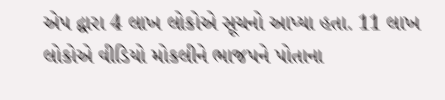એપ દ્વારા 4 લાખ લોકોએ સૂચનો આપ્યા હતા. 11 લાખ લોકોએ વીડિયો મોકલીને ભાજપને પોતાના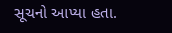સૂચનો આપ્યા હતા.